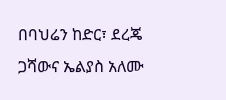በባህሬን ከድር፣ ደረጄ ጋሻውና ኤልያስ አለሙ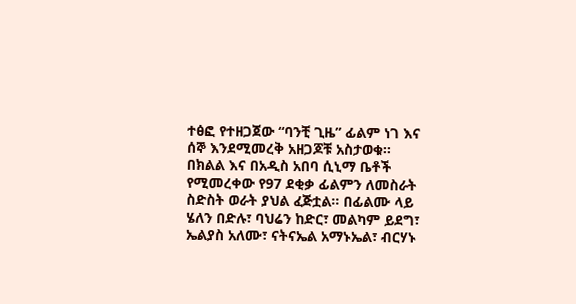ተፅፎ የተዘጋጀው “ባንቺ ጊዜ” ፊልም ነገ እና ሰኞ እንደሚመረቅ አዘጋጆቹ አስታወቁ፡፡ በክልል እና በአዲስ አበባ ሲኒማ ቤቶች የሚመረቀው የ97 ደቂቃ ፊልምን ለመስራት ስድስት ወራት ያህል ፈጅቷል፡፡ በፊልሙ ላይ ሄለን በድሉ፣ ባህሬን ከድር፣ መልካም ይደግ፣ ኤልያስ አለሙ፣ ናትናኤል አማኑኤል፣ ብርሃኑ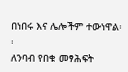በነበሩ እና ሌሎችም ተውነዋል፡፡
ለንባብ የበቁ መፃሕፍት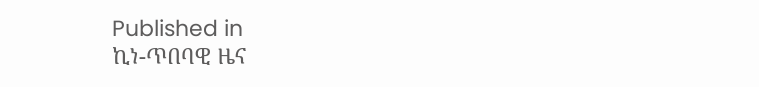Published in
ኪነ-ጥበባዊ ዜና